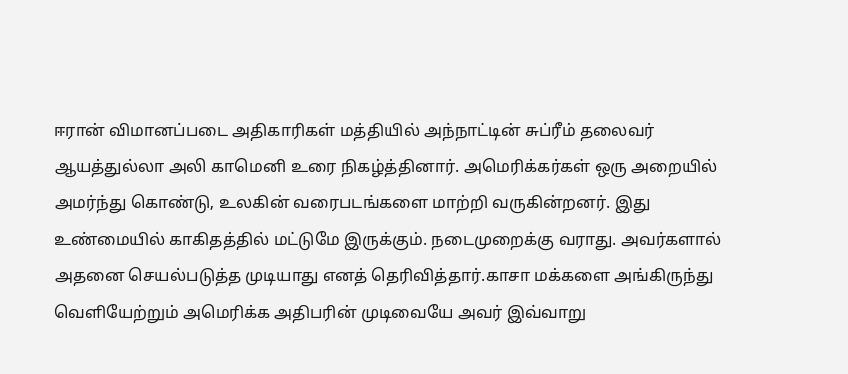ஈரான் விமானப்படை அதிகாரிகள் மத்தியில் அந்நாட்டின் சுப்ரீம் தலைவர் ஆயத்துல்லா அலி காமெனி உரை நிகழ்த்தினார். அமெரிக்கர்கள் ஒரு அறையில் அமர்ந்து கொண்டு, உலகின் வரைபடங்களை மாற்றி வருகின்றனர். இது உண்மையில் காகிதத்தில் மட்டுமே இருக்கும். நடைமுறைக்கு வராது. அவர்களால் அதனை செயல்படுத்த முடியாது எனத் தெரிவித்தார்.காசா மக்களை அங்கிருந்து வெளியேற்றும் அமெரிக்க அதிபரின் முடிவையே அவர் இவ்வாறு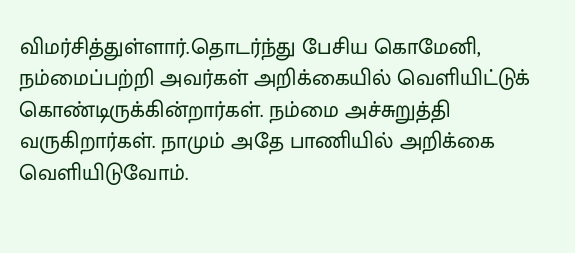விமர்சித்துள்ளார்.தொடர்ந்து பேசிய கொமேனி, நம்மைப்பற்றி அவர்கள் அறிக்கையில் வெளியிட்டுக் கொண்டிருக்கின்றார்கள். நம்மை அச்சுறுத்தி வருகிறார்கள். நாமும் அதே பாணியில் அறிக்கை வெளியிடுவோம்.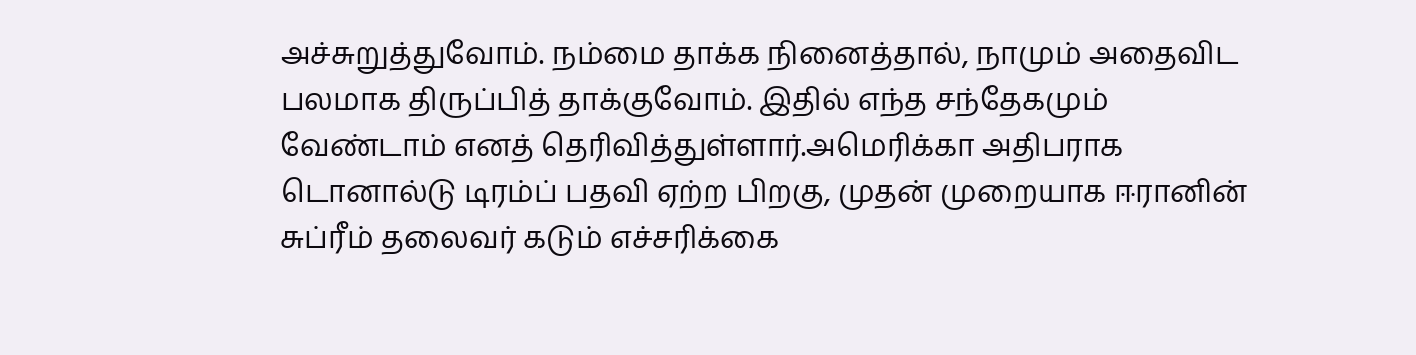அச்சுறுத்துவோம். நம்மை தாக்க நினைத்தால், நாமும் அதைவிட பலமாக திருப்பித் தாக்குவோம். இதில் எந்த சந்தேகமும் வேண்டாம் எனத் தெரிவித்துள்ளார்.அமெரிக்கா அதிபராக டொனால்டு டிரம்ப் பதவி ஏற்ற பிறகு, முதன் முறையாக ஈரானின் சுப்ரீம் தலைவர் கடும் எச்சரிக்கை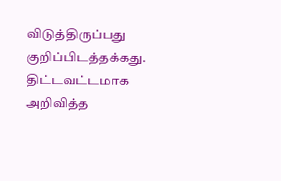விடுத்திருப்பது குறிப்பிடத்தக்கது.
திட்டவட்டமாக அறிவித்த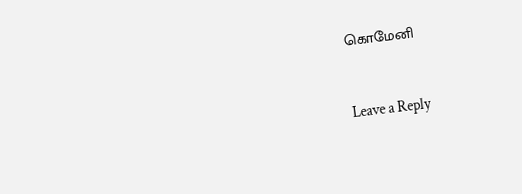கொமேனி


Leave a Reply